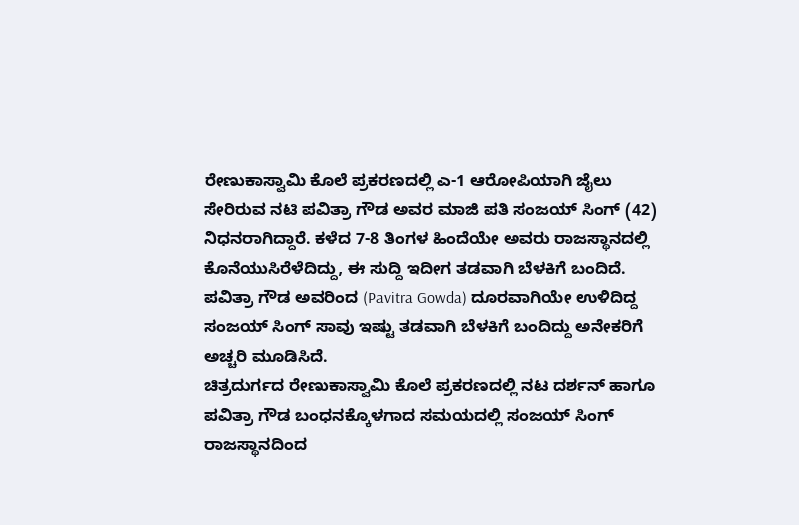ರೇಣುಕಾಸ್ವಾಮಿ ಕೊಲೆ ಪ್ರಕರಣದಲ್ಲಿ ಎ-1 ಆರೋಪಿಯಾಗಿ ಜೈಲು ಸೇರಿರುವ ನಟಿ ಪವಿತ್ರಾ ಗೌಡ ಅವರ ಮಾಜಿ ಪತಿ ಸಂಜಯ್ ಸಿಂಗ್ (42) ನಿಧನರಾಗಿದ್ದಾರೆ. ಕಳೆದ 7-8 ತಿಂಗಳ ಹಿಂದೆಯೇ ಅವರು ರಾಜಸ್ಥಾನದಲ್ಲಿ ಕೊನೆಯುಸಿರೆಳೆದಿದ್ದು, ಈ ಸುದ್ದಿ ಇದೀಗ ತಡವಾಗಿ ಬೆಳಕಿಗೆ ಬಂದಿದೆ. ಪವಿತ್ರಾ ಗೌಡ ಅವರಿಂದ (Pavitra Gowda) ದೂರವಾಗಿಯೇ ಉಳಿದಿದ್ದ ಸಂಜಯ್ ಸಿಂಗ್ ಸಾವು ಇಷ್ಟು ತಡವಾಗಿ ಬೆಳಕಿಗೆ ಬಂದಿದ್ದು ಅನೇಕರಿಗೆ ಅಚ್ಚರಿ ಮೂಡಿಸಿದೆ.
ಚಿತ್ರದುರ್ಗದ ರೇಣುಕಾಸ್ವಾಮಿ ಕೊಲೆ ಪ್ರಕರಣದಲ್ಲಿ ನಟ ದರ್ಶನ್ ಹಾಗೂ ಪವಿತ್ರಾ ಗೌಡ ಬಂಧನಕ್ಕೊಳಗಾದ ಸಮಯದಲ್ಲಿ ಸಂಜಯ್ ಸಿಂಗ್ ರಾಜಸ್ಥಾನದಿಂದ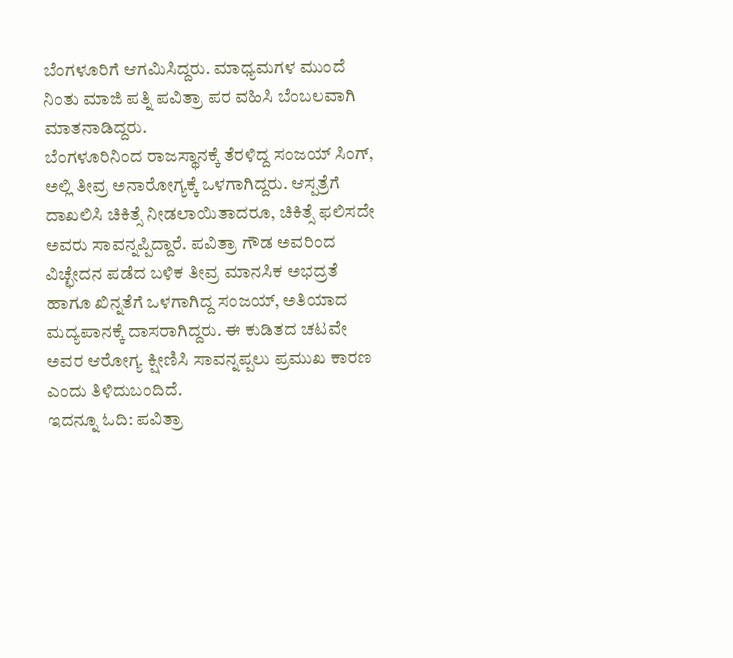ಬೆಂಗಳೂರಿಗೆ ಆಗಮಿಸಿದ್ದರು. ಮಾಧ್ಯಮಗಳ ಮುಂದೆ ನಿಂತು ಮಾಜಿ ಪತ್ನಿ ಪವಿತ್ರಾ ಪರ ವಹಿಸಿ ಬೆಂಬಲವಾಗಿ ಮಾತನಾಡಿದ್ದರು.
ಬೆಂಗಳೂರಿನಿಂದ ರಾಜಸ್ಥಾನಕ್ಕೆ ತೆರಳಿದ್ದ ಸಂಜಯ್ ಸಿಂಗ್, ಅಲ್ಲಿ ತೀವ್ರ ಅನಾರೋಗ್ಯಕ್ಕೆ ಒಳಗಾಗಿದ್ದರು. ಆಸ್ಪತ್ರೆಗೆ ದಾಖಲಿಸಿ ಚಿಕಿತ್ಸೆ ನೀಡಲಾಯಿತಾದರೂ, ಚಿಕಿತ್ಸೆ ಫಲಿಸದೇ ಅವರು ಸಾವನ್ನಪ್ಪಿದ್ದಾರೆ. ಪವಿತ್ರಾ ಗೌಡ ಅವರಿಂದ ವಿಚ್ಛೇದನ ಪಡೆದ ಬಳಿಕ ತೀವ್ರ ಮಾನಸಿಕ ಅಭದ್ರತೆ ಹಾಗೂ ಖಿನ್ನತೆಗೆ ಒಳಗಾಗಿದ್ದ ಸಂಜಯ್, ಅತಿಯಾದ ಮದ್ಯಪಾನಕ್ಕೆ ದಾಸರಾಗಿದ್ದರು. ಈ ಕುಡಿತದ ಚಟವೇ ಅವರ ಆರೋಗ್ಯ ಕ್ಷೀಣಿಸಿ ಸಾವನ್ನಪ್ಪಲು ಪ್ರಮುಖ ಕಾರಣ ಎಂದು ತಿಳಿದುಬಂದಿದೆ.
ಇದನ್ನೂ ಓದಿ: ಪವಿತ್ರಾ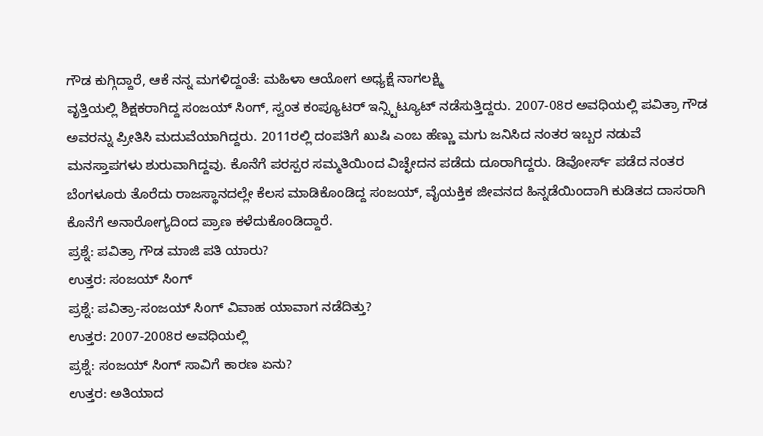ಗೌಡ ಕುಗ್ಗಿದ್ದಾರೆ, ಆಕೆ ನನ್ನ ಮಗಳಿದ್ದಂತೆ: ಮಹಿಳಾ ಆಯೋಗ ಅಧ್ಯಕ್ಷೆ ನಾಗಲಕ್ಷ್ಮಿ
ವೃತ್ತಿಯಲ್ಲಿ ಶಿಕ್ಷಕರಾಗಿದ್ದ ಸಂಜಯ್ ಸಿಂಗ್, ಸ್ವಂತ ಕಂಪ್ಯೂಟರ್ ಇನ್ಸ್ಟಿಟ್ಯೂಟ್ ನಡೆಸುತ್ತಿದ್ದರು. 2007-08ರ ಅವಧಿಯಲ್ಲಿ ಪವಿತ್ರಾ ಗೌಡ ಅವರನ್ನು ಪ್ರೀತಿಸಿ ಮದುವೆಯಾಗಿದ್ದರು. 2011ರಲ್ಲಿ ದಂಪತಿಗೆ ಖುಷಿ ಎಂಬ ಹೆಣ್ಣು ಮಗು ಜನಿಸಿದ ನಂತರ ಇಬ್ಬರ ನಡುವೆ ಮನಸ್ತಾಪಗಳು ಶುರುವಾಗಿದ್ದವು. ಕೊನೆಗೆ ಪರಸ್ಪರ ಸಮ್ಮತಿಯಿಂದ ವಿಚ್ಛೇದನ ಪಡೆದು ದೂರಾಗಿದ್ದರು. ಡಿವೋರ್ಸ್ ಪಡೆದ ನಂತರ ಬೆಂಗಳೂರು ತೊರೆದು ರಾಜಸ್ಥಾನದಲ್ಲೇ ಕೆಲಸ ಮಾಡಿಕೊಂಡಿದ್ದ ಸಂಜಯ್, ವೈಯಕ್ತಿಕ ಜೀವನದ ಹಿನ್ನಡೆಯಿಂದಾಗಿ ಕುಡಿತದ ದಾಸರಾಗಿ ಕೊನೆಗೆ ಅನಾರೋಗ್ಯದಿಂದ ಪ್ರಾಣ ಕಳೆದುಕೊಂಡಿದ್ದಾರೆ.
ಪ್ರಶ್ನೆ: ಪವಿತ್ರಾ ಗೌಡ ಮಾಜಿ ಪತಿ ಯಾರು?
ಉತ್ತರ: ಸಂಜಯ್ ಸಿಂಗ್
ಪ್ರಶ್ನೆ: ಪವಿತ್ರಾ-ಸಂಜಯ್ ಸಿಂಗ್ ವಿವಾಹ ಯಾವಾಗ ನಡೆದಿತ್ತು?
ಉತ್ತರ: 2007-2008ರ ಅವಧಿಯಲ್ಲಿ
ಪ್ರಶ್ನೆ: ಸಂಜಯ್ ಸಿಂಗ್ ಸಾವಿಗೆ ಕಾರಣ ಏನು?
ಉತ್ತರ: ಅತಿಯಾದ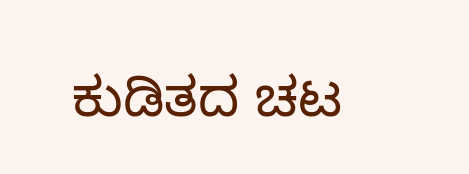ಕುಡಿತದ ಚಟ